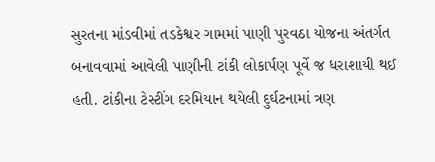સુરતના માંડવીમાં તડકેશ્વર ગામમાં પાણી પુરવઠા યોજના અંતર્ગત બનાવવામાં આવેલી પાણીની ટાંકી લોકાર્પણ પૂર્વે જ ધરાશાયી થઈ હતી. ટાંકીના ટેસ્ટીંગ દરમિયાન થયેલી દુર્ઘટનામાં ત્રણ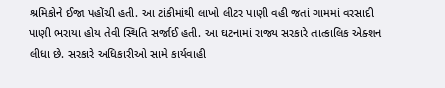શ્રમિકોને ઈજા પહોંચી હતી. આ ટાંકીમાંથી લાખો લીટર પાણી વહી જતાં ગામમાં વરસાદી પાણી ભરાયા હોય તેવી સ્થિતિ સર્જાઈ હતી. આ ઘટનામાં રાજ્ય સરકારે તાત્કાલિક એક્શન લીધા છે. સરકારે અધિકારીઓ સામે કાર્યવાહી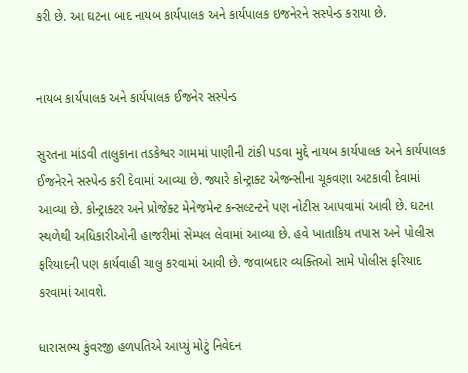કરી છે. આ ઘટના બાદ નાયબ કાર્યપાલક અને કાર્યપાલક ઇજનેરને સસ્પેન્ડ કરાયા છે.


નાયબ કાર્યપાલક અને કાર્યપાલક ઈજનેર સસ્પેન્ડ

સુરતના માંડવી તાલુકાના તડકેશ્વર ગામમાં પાણીની ટાંકી પડવા મુદ્દે નાયબ કાર્યપાલક અને કાર્યપાલક ઈજનેરને સસ્પેન્ડ કરી દેવામાં આવ્યા છે. જ્યારે કોન્ટ્રાક્ટ એજન્સીના ચૂકવણા અટકાવી દેવામાં આવ્યા છે. કોન્ટ્રાક્ટર અને પ્રોજેક્ટ મેનેજમેન્ટ કન્સલ્ટન્ટને પણ નોટીસ આપવામાં આવી છે. ઘટના સ્થળેથી અધિકારીઓની હાજરીમાં સેમ્પલ લેવામાં આવ્યા છે. હવે ખાતાકિય તપાસ અને પોલીસ ફરિયાદની પણ કાર્યવાહી ચાલુ કરવામાં આવી છે. જવાબદાર વ્યક્તિઓ સામે પોલીસ ફરિયાદ કરવામાં આવશે.

ધારાસભ્ય કુંવરજી હળપતિએ આપ્યું મોટું નિવેદન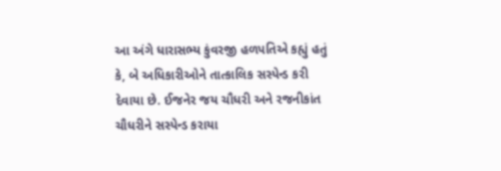આ અંગે ધારાસભ્ય કુંવરજી હળપતિએ કહ્યું હતું કે, બે અધિકારીઓને તાત્કાલિક સસ્પેન્ડ કરી દેવાયા છે. ઈજનેર જય ચૌધરી અને રજનીકાંત ચૌધરીને સસ્પેન્ડ કરાયા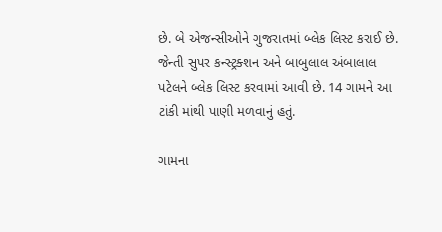છે. બે એજન્સીઓને ગુજરાતમાં બ્લેક લિસ્ટ કરાઈ છે. જેન્તી સુપર કન્સ્ટ્રક્શન અને બાબુલાલ અંબાલાલ પટેલને બ્લેક લિસ્ટ કરવામાં આવી છે. 14 ગામને આ ટાંકી માંથી પાણી મળવાનું હતું.

ગામના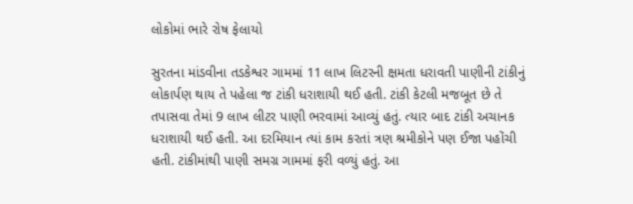લોકોમાં ભારે રોષ ફેલાયો

સુરતના માંડવીના તડકેશ્વર ગામમાં 11 લાખ લિટરની ક્ષમતા ધરાવતી પાણીની ટાંકીનું લોકાર્પણ થાય તે પહેલા જ ટાંકી ધરાશાયી થઈ હતી. ટાંકી કેટલી મજબૂત છે તે તપાસવા તેમાં 9 લાખ લીટર પાણી ભરવામાં આવ્યું હતું. ત્યાર બાદ ટાંકી અચાનક ધરાશાયી થઈ હતી. આ દરમિયાન ત્યાં કામ કરતાં ત્રણ શ્રમીકોને પણ ઈજા પહોંચી હતી. ટાંકીમાંથી પાણી સમગ્ર ગામમાં ફરી વળ્યું હતું. આ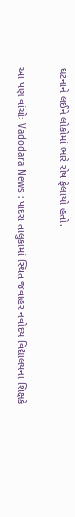ઘટનાને લઈને લોકોમાં ભારે રોષ ફેલાયો હતો.


આ પણ વાંચોઃ Vadodara News : પાદરા તાલુકામાં સ્થિત જવાહર નવોદય વિદ્યાલયના શિક્ષકે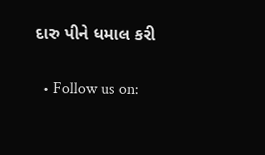દારુ પીને ધમાલ કરી


  • Follow us on: